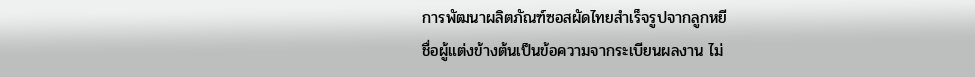การพัฒนาผลิตภัณฑ์ซอสผัดไทยสำเร็จรูปจากลูกหยี
ชื่อผู้แต่งข้างต้นเป็นข้อความจากระเบียนผลงาน ไม่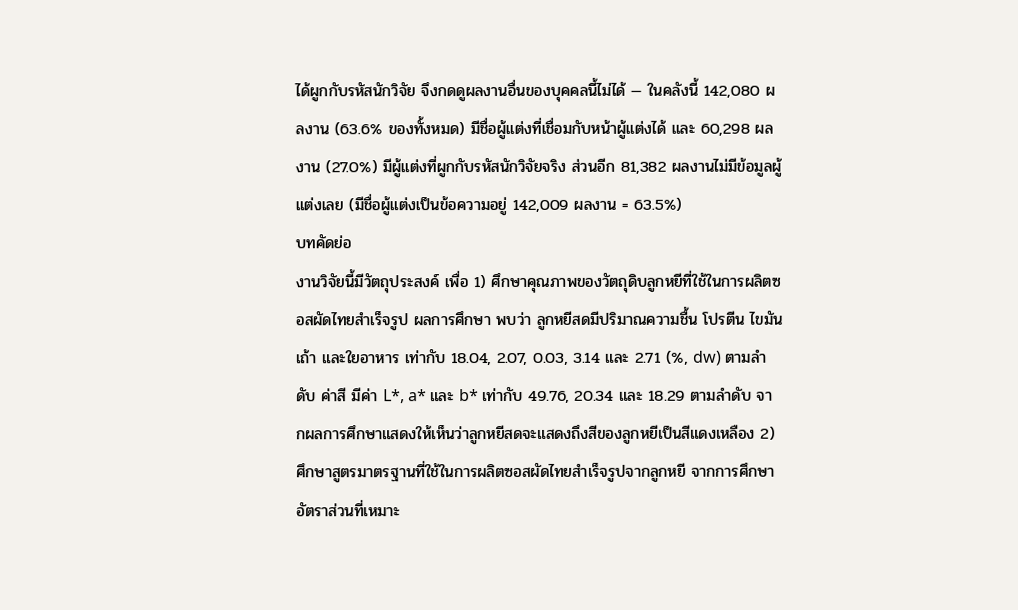ได้ผูกกับรหัสนักวิจัย จึงกดดูผลงานอื่นของบุคคลนี้ไม่ได้ — ในคลังนี้ 142,080 ผลงาน (63.6% ของทั้งหมด) มีชื่อผู้แต่งที่เชื่อมกับหน้าผู้แต่งได้ และ 60,298 ผลงาน (27.0%) มีผู้แต่งที่ผูกกับรหัสนักวิจัยจริง ส่วนอีก 81,382 ผลงานไม่มีข้อมูลผู้แต่งเลย (มีชื่อผู้แต่งเป็นข้อความอยู่ 142,009 ผลงาน = 63.5%)
บทคัดย่อ
งานวิจัยนี้มีวัตถุประสงค์ เพื่อ 1) ศึกษาคุณภาพของวัตถุดิบลูกหยีที่ใช้ในการผลิตซอสผัดไทยสำเร็จรูป ผลการศึกษา พบว่า ลูกหยีสดมีปริมาณความชื้น โปรตีน ไขมัน เถ้า และใยอาหาร เท่ากับ 18.04, 2.07, 0.03, 3.14 และ 2.71 (%, dw) ตามลำดับ ค่าสี มีค่า L*, a* และ b* เท่ากับ 49.76, 20.34 และ 18.29 ตามลำดับ จากผลการศึกษาแสดงให้เห็นว่าลูกหยีสดจะแสดงถึงสีของลูกหยีเป็นสีแดงเหลือง 2) ศึกษาสูตรมาตรฐานที่ใช้ในการผลิตซอสผัดไทยสำเร็จรูปจากลูกหยี จากการศึกษาอัตราส่วนที่เหมาะ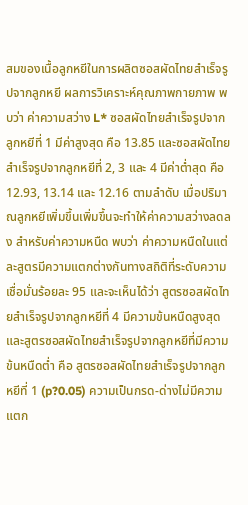สมของเนื้อลูกหยีในการผลิตซอสผัดไทยสำเร็จรูปจากลูกหยี ผลการวิเคราะห์คุณภาพกายภาพ พบว่า ค่าความสว่าง L* ซอสผัดไทยสำเร็จรูปจากลูกหยีที่ 1 มีค่าสูงสุด คือ 13.85 และซอสผัดไทยสำเร็จรูปจากลูกหยีที่ 2, 3 และ 4 มีค่าต่ำสุด คือ 12.93, 13.14 และ 12.16 ตามลำดับ เมื่อปริมาณลูกหยีเพิ่มขึ้นเพิ่มขึ้นจะทำให้ค่าความสว่างลดลง สำหรับค่าความหนืด พบว่า ค่าความหนืดในแต่ละสูตรมีความแตกต่างกันทางสถิติที่ระดับความเชื่อมั่นร้อยละ 95 และจะเห็นได้ว่า สูตรซอสผัดไทยสำเร็จรูปจากลูกหยีที่ 4 มีความข้นหนืดสูงสุด และสูตรซอสผัดไทยสำเร็จรูปจากลูกหยีที่มีความข้นหนืดต่ำ คือ สูตรซอสผัดไทยสำเร็จรูปจากลูกหยีที่ 1 (p?0.05) ความเป็นกรด-ด่างไม่มีความแตก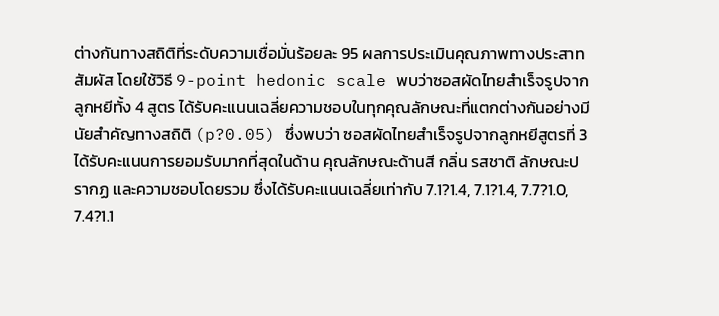ต่างกันทางสถิติที่ระดับความเชื่อมั่นร้อยละ 95 ผลการประเมินคุณภาพทางประสาทสัมผัส โดยใช้วิธี 9-point hedonic scale พบว่าซอสผัดไทยสำเร็จรูปจากลูกหยีทั้ง 4 สูตร ได้รับคะแนนเฉลี่ยความชอบในทุกคุณลักษณะที่แตกต่างกันอย่างมีนัยสำคัญทางสถิติ (p?0.05) ซึ่งพบว่า ซอสผัดไทยสำเร็จรูปจากลูกหยีสูตรที่ 3 ได้รับคะแนนการยอมรับมากที่สุดในด้าน คุณลักษณะด้านสี กลิ่น รสชาติ ลักษณะปรากฏ และความชอบโดยรวม ซึ่งได้รับคะแนนเฉลี่ยเท่ากับ 7.1?1.4, 7.1?1.4, 7.7?1.0, 7.4?1.1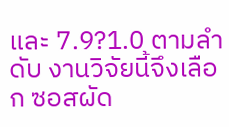และ 7.9?1.0 ตามลำดับ งานวิจัยนี้จึงเลือก ซอสผัด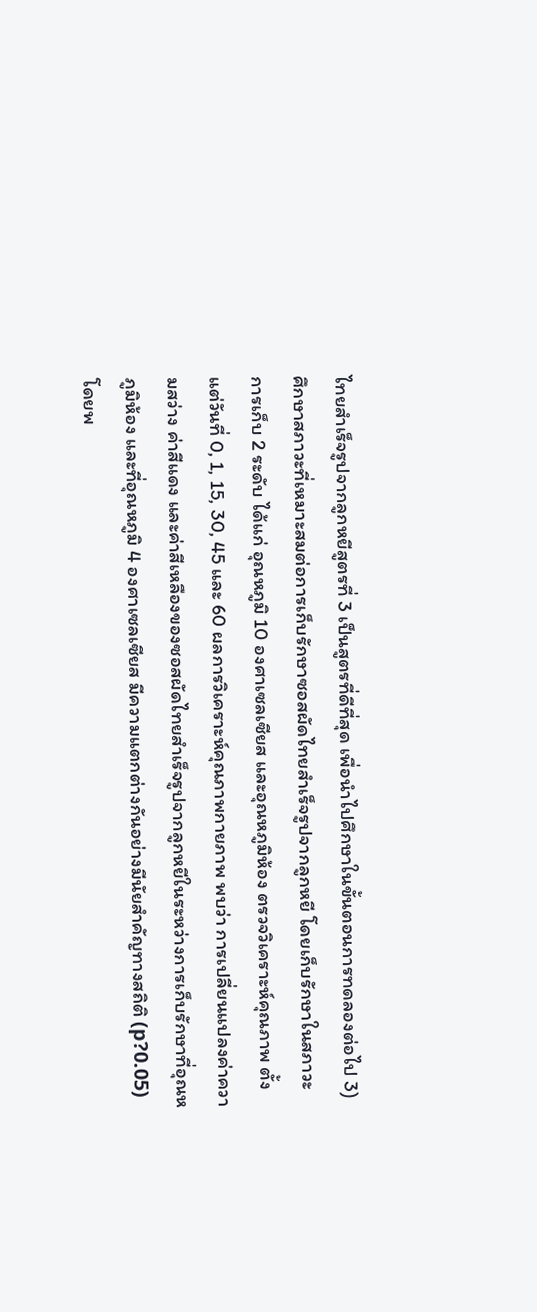ไทยสำเร็จรูปจากลูกหยีสูตรที่ 3 เป็นสูตรที่ดีที่สุด เพื่อนำไปศึกษาในขั้นตอนการทดลองต่อไป 3) ศึกษาสภาวะที่เหมาะสมต่อการเก็บรักษาซอสผัดไทยสำเร็จรูปจากลูกหยี โดยเก็บรักษาในสภาวะการเก็บ 2 ระดับ ได้แก่ อุณหภูมิ 10 องศาเซลเซียส และอุณหภูมิห้อง ตรวจวิเคราะห์คุณภาพ ตั้งแต่วันที่ 0, 1, 15, 30, 45 และ 60 ผลการวิเคราะห์คุณภาพกายภาพ พบว่า การเปลี่ยนแปลงค่าความสว่าง ค่าสีแดง และค่าสีเหลืองของซอสผัดไทยสำเร็จรูปจากลูกหยีในระหว่างการเก็บรักษาที่อุณหภูมิห้อง และที่อุณหภูมิ 4 องศาเซลเซียส มีความแตกต่างกันอย่างมีนัยสำคัญทางสถิติ (p?0.05) โดยพ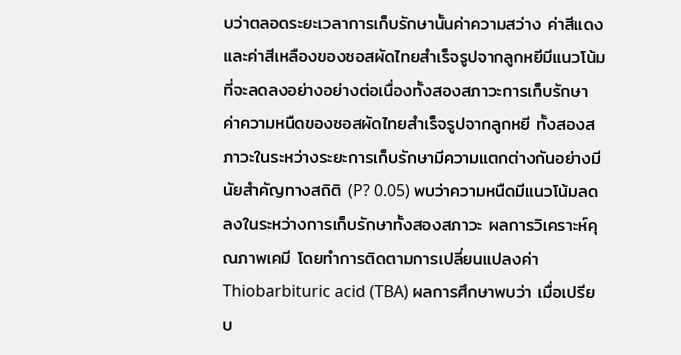บว่าตลอดระยะเวลาการเก็บรักษานั้นค่าความสว่าง ค่าสีแดง และค่าสีเหลืองของซอสผัดไทยสำเร็จรูปจากลูกหยีมีแนวโน้มที่จะลดลงอย่างอย่างต่อเนื่องทั้งสองสภาวะการเก็บรักษา ค่าความหนืดของซอสผัดไทยสำเร็จรูปจากลูกหยี ทั้งสองสภาวะในระหว่างระยะการเก็บรักษามีความแตกต่างกันอย่างมีนัยสำคัญทางสถิติ (P? 0.05) พบว่าความหนืดมีแนวโน้มลดลงในระหว่างการเก็บรักษาทั้งสองสภาวะ ผลการวิเคราะห์คุณภาพเคมี โดยทำการติดตามการเปลี่ยนแปลงค่า Thiobarbituric acid (TBA) ผลการศึกษาพบว่า เมื่อเปรียบ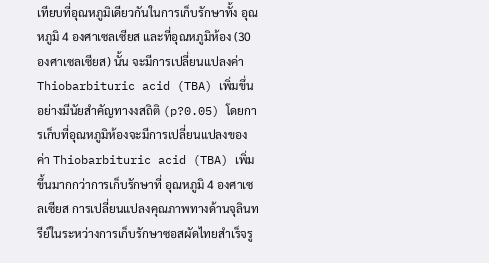เทียบที่อุณหภูมิเดียวกันในการเก็บรักษาทั้ง อุณหภูมิ 4 องศาเซลเซียส และที่อุณหภูมิห้อง (30 องศาเซลเซียส) นั้น จะมีการเปลี่ยนแปลงค่า Thiobarbituric acid (TBA) เพิ่มขึ่นอย่างมีนัยสำคัญทางงสถิติ (p?0.05) โดยการเก็บที่อุณหภูมิห้องจะมีการเปลี่ยนแปลงของค่า Thiobarbituric acid (TBA) เพิ่มขึ้นมากกว่าการเก็บรักษาที่ อุณหภูมิ 4 องศาเซลเซียส การเปลี่ยนแปลงคุณภาพทางด้านจุลินทรีย์ในระหว่างการเก็บรักษาซอสผัดไทยสำเร็จรู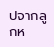ปจากลูกห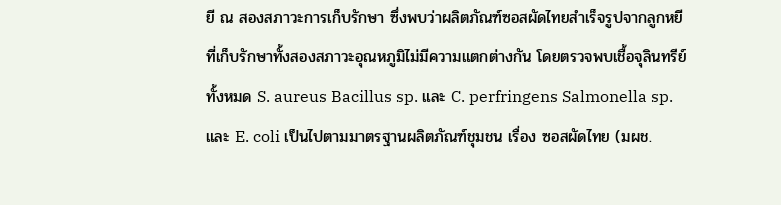ยี ณ สองสภาวะการเก็บรักษา ซึ่งพบว่าผลิตภัณฑ์ซอสผัดไทยสำเร็จรูปจากลูกหยีที่เก็บรักษาทั้งสองสภาวะอุณหภูมิไม่มีความแตกต่างกัน โดยตรวจพบเชื้อจุลินทรีย์ทั้งหมด S. aureus Bacillus sp. และ C. perfringens Salmonella sp. และ E. coli เป็นไปตามมาตรฐานผลิตภัณฑ์ชุมชน เรื่อง ซอสผัดไทย (มผช.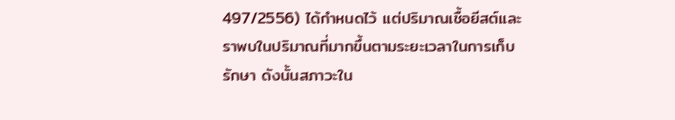497/2556) ได้กำหนดไว้ แต่ปริมาณเชื้อยีสต์และราพบในปริมาณที่มากขึ้นตามระยะเวลาในการเก็บรักษา ดังนั้นสภาวะใน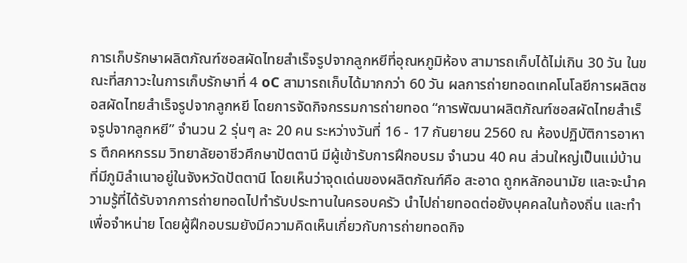การเก็บรักษาผลิตภัณฑ์ซอสผัดไทยสำเร็จรูปจากลูกหยีที่อุณหภูมิห้อง สามารถเก็บได้ไม่เกิน 30 วัน ในขณะที่สภาวะในการเก็บรักษาที่ 4 oC สามารถเก็บได้มากกว่า 60 วัน ผลการถ่ายทอดเทคโนโลยีการผลิตซอสผัดไทยสำเร็จรูปจากลูกหยี โดยการจัดกิจกรรมการถ่ายทอด “การพัฒนาผลิตภัณฑ์ซอสผัดไทยสำเร็จรูปจากลูกหยี” จำนวน 2 รุ่นๆ ละ 20 คน ระหว่างวันที่ 16 - 17 กันยายน 2560 ณ ห้องปฏิบัติการอาหาร ตึกคหกรรม วิทยาลัยอาชีวศึกษาปัตตานี มีผู้เข้ารับการฝึกอบรม จำนวน 40 คน ส่วนใหญ่เป็นแม่บ้านที่มีภูมิลำเนาอยู่ในจังหวัดปัตตานี โดยเห็นว่าจุดเด่นของผลิตภัณฑ์คือ สะอาด ถูกหลักอนามัย และจะนำความรู้ที่ได้รับจากการถ่ายทอดไปทำรับประทานในครอบครัว นำไปถ่ายทอดต่อยังบุคคลในท้องถิ่น และทำเพื่อจำหน่าย โดยผู้ฝึกอบรมยังมีความคิดเห็นเกี่ยวกับการถ่ายทอดกิจ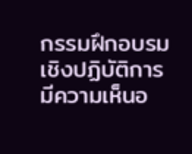กรรมฝึกอบรมเชิงปฏิบัติการ มีความเห็นอ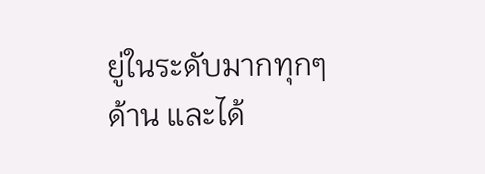ยู่ในระดับมากทุกๆด้าน และได้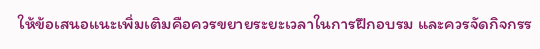ให้ข้อเสนอแนะเพิ่มเติมคือควรขยายระยะเวลาในการฝึกอบรม และควรจัดกิจกรร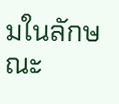มในลักษณะ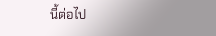นี้ต่อไป